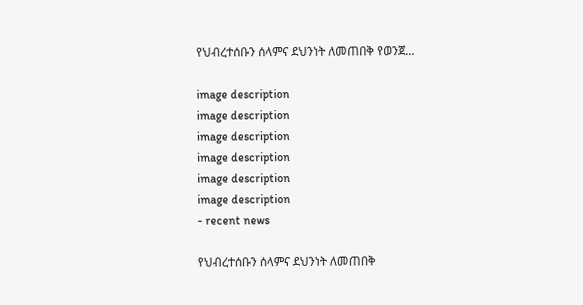የህብረተሰቡን ሰላምና ደህንነት ለመጠበቅ የወንጀ...

image description
image description
image description
image description
image description
image description
- recent news

የህብረተሰቡን ሰላምና ደህንነት ለመጠበቅ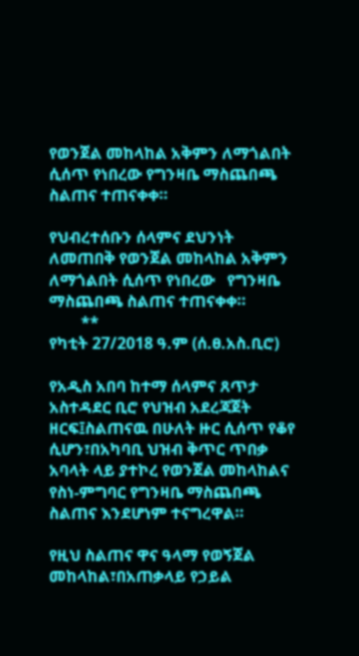የወንጀል መከላከል አቅምን ለማጎልበት ሲሰጥ የነበረው የግንዛቤ ማስጨበጫ ስልጠና ተጠናቀቀ።

የህብረተሰቡን ሰላምና ደህንነት ለመጠበቅ የወንጀል መከላከል አቅምን ለማጎልበት ሲሰጥ የነበረው   የግንዛቤ ማስጨበጫ ስልጠና ተጠናቀቀ።
        **
የካቲት 27/2018 ዓ.ም (ሰ.ፀ.አስ.ቢሮ)

የአዲስ አበባ ከተማ ሰላምና ጸጥታ አስተዳደር ቢሮ የህዝብ አደረጃጀት ዘርፍ፤ስልጠናዉ በሁለት ዙር ሲሰጥ የቆየ ሲሆን፣በአካባቢ ህዝብ ቅጥር ጥበቃ አባላት ላይ ያተኮረ የወንጀል መከላከልና የስነ-ምግባር የግንዛቤ ማስጨበጫ ስልጠና እንደሆነም ተናግረዋል።

የዚህ ስልጠና ዋና ዓላማ የወኝጀል መከላከል፣በአጠቃላይ የኃይል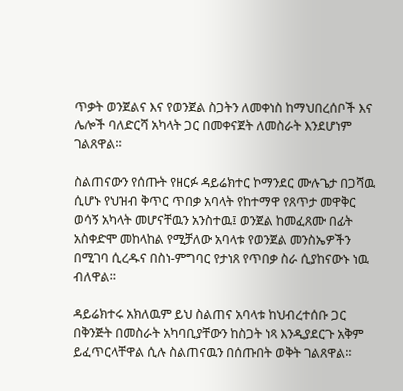ጥቃት ወንጀልና እና የወንጀል ስጋትን ለመቀነስ ከማህበረሰቦች እና ሌሎች ባለድርሻ አካላት ጋር በመቀናጀት ለመስራት እንደሆነም ገልጸዋል።

ስልጠናውን የሰጡት የዘርፉ ዳይሬክተር ኮማንደር ሙሉጌታ በጋሻዉ ሲሆኑ የህዝብ ቅጥር ጥበቃ አባላት የከተማዋ የጸጥታ መዋቅር ወሳኝ አካላት መሆናቸዉን አንስተዉ፤ ወንጀል ከመፈጸሙ በፊት አስቀድሞ መከላከል የሚቻለው አባላቱ የወንጀል መንስኤዎችን በሚገባ ሲረዱና በስነ-ምግባር የታነጸ የጥበቃ ስራ ሲያከናውኑ ነዉ ብለዋል።

ዳይሬክተሩ አክለዉም ይህ ስልጠና አባላቱ ከህብረተሰቡ ጋር በቅንጅት በመስራት አካባቢያቸውን ከስጋት ነጻ እንዲያደርጉ አቅም ይፈጥርላቸዋል ሲሉ ስልጠናዉን በሰጡበት ወቅት ገልጸዋል።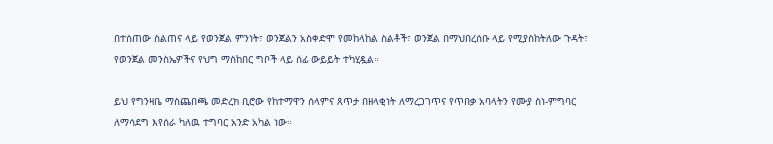በተሰጠው ስልጠና ላይ የወንጀል ምንነት፣ ወንጀልን አስቀድሞ የመከላከል ስልቶች፣ ወንጀል በማህበረሰቡ ላይ የሚያስከትለው ጉዳት፣ የወንጀል መንስኤዎችና የህግ ማስከበር ግቦች ላይ ሰፊ ውይይት ተካሂዷል።

ይህ የግንዛቤ ማስጨበጫ መድረክ ቢሮው የከተማዋን ሰላምና ጸጥታ በዘላቂነት ለማረጋገጥና የጥበቃ አባላትን የሙያ ስነ-ምግባር ለማሳደግ እየሰራ ካለዉ ተግባር አንድ አካል ነው።